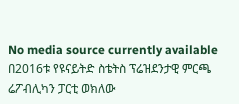No media source currently available
በ2016ቱ የዩናይትድ ስቴትስ ፕሬዝደንታዊ ምርጫ ሬፖብሊካን ፓርቲ ወክለው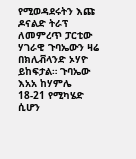የሚወዳደሩትን እጩ ዶናልድ ትራፕ ለመምረጥ ፓርቲው ሃገራዊ ጉባኤውን ዛሬ በክሊቭላንድ ኦሃዮ ይከፍታል። ጉባኤው እአአ ከሃምሌ 18-21 የሚካሄድ ሲሆን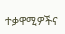ተቃዋሚዎችና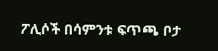ፖሊሶች በሳምንቱ ፍጥጫ ቦታ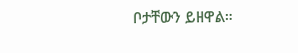ቦታቸውን ይዘዋል።